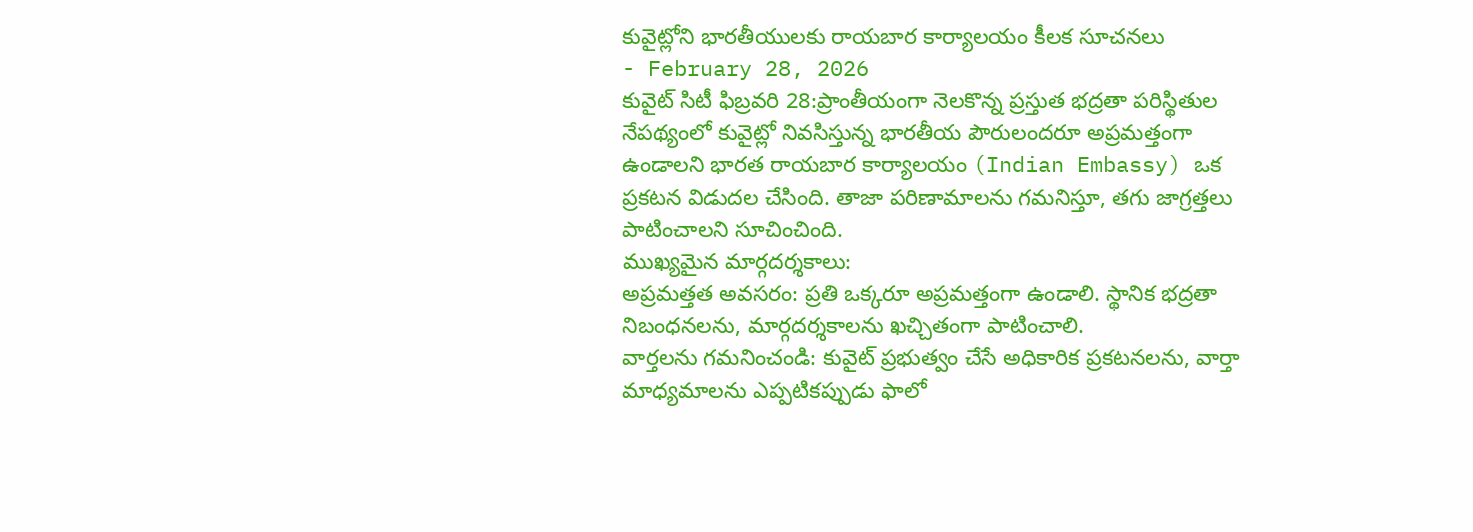కువైట్లోని భారతీయులకు రాయబార కార్యాలయం కీలక సూచనలు
- February 28, 2026
కువైట్ సిటీ ఫిబ్రవరి 28:ప్రాంతీయంగా నెలకొన్న ప్రస్తుత భద్రతా పరిస్థితుల నేపథ్యంలో కువైట్లో నివసిస్తున్న భారతీయ పౌరులందరూ అప్రమత్తంగా ఉండాలని భారత రాయబార కార్యాలయం (Indian Embassy) ఒక ప్రకటన విడుదల చేసింది. తాజా పరిణామాలను గమనిస్తూ, తగు జాగ్రత్తలు పాటించాలని సూచించింది.
ముఖ్యమైన మార్గదర్శకాలు:
అప్రమత్తత అవసరం: ప్రతి ఒక్కరూ అప్రమత్తంగా ఉండాలి. స్థానిక భద్రతా నిబంధనలను, మార్గదర్శకాలను ఖచ్చితంగా పాటించాలి.
వార్తలను గమనించండి: కువైట్ ప్రభుత్వం చేసే అధికారిక ప్రకటనలను, వార్తా మాధ్యమాలను ఎప్పటికప్పుడు ఫాలో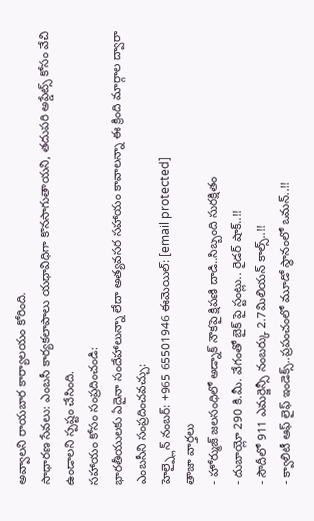అవ్వాలని రాయబార కార్యాలయం కోరింది.
సాధారణ సేవలు: ఎంబసీ కార్యకలాపాలు యధావిధిగా కొనసాగుతాయని, తదుపరి అప్డేట్స్ కోసం వేచి ఉండాలని స్పష్టం చేసింది.
సహాయం కోసం సంప్రదించండి:
భారతీయులకు ఏదైనా సందేహాలున్నా లేదా అత్యవసర సహాయం కావాలన్నా ఈ క్రింది మార్గాల ద్వారా ఎంబసీని సంప్రదించవచ్చు:
హెల్ప్లైన్ నంబర్: +965 65501946 ఈమెయిల్: [email protected]
తాజా వార్తలు
- హోర్ముజ్ జలసంధిలో అడ్నాక్ నౌకపై క్షిపణి దాడి..సిబ్బంది సురక్షితం
- దుబాయ్లో 290 కి.మీ. వేగంతో బైక్ పై స్టంట్లు.. రైడర్ షాక్..!!
- సౌదీలో 911 ఎమర్జెన్సీ నంబర్కు 2.7మిలియన్ కాల్స్..!!
- క్వాలిటీ ఆఫ్ లైఫ్ ఇండెక్స్..ప్రపంచంలో మూడో స్థానంలో ఒమన్..!!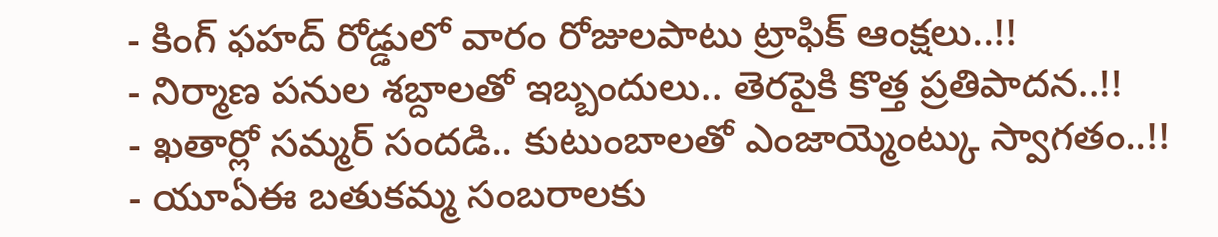- కింగ్ ఫహద్ రోడ్డులో వారం రోజులపాటు ట్రాఫిక్ ఆంక్షలు..!!
- నిర్మాణ పనుల శబ్దాలతో ఇబ్బందులు.. తెరపైకి కొత్త ప్రతిపాదన..!!
- ఖతార్లో సమ్మర్ సందడి.. కుటుంబాలతో ఎంజాయ్మెంట్కు స్వాగతం..!!
- యూఏఈ బతుకమ్మ సంబరాలకు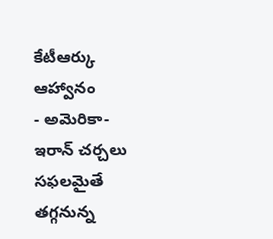కేటీఆర్కు ఆహ్వానం
- అమెరికా-ఇరాన్ చర్చలు సఫలమైతే తగ్గనున్న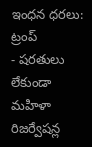ఇంధన ధరలు: ట్రంప్
- షరతులు లేకుండా మహిళా రిజర్వేషన్ల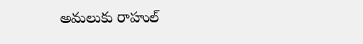అమలుకు రాహుల్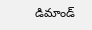డిమాండ్